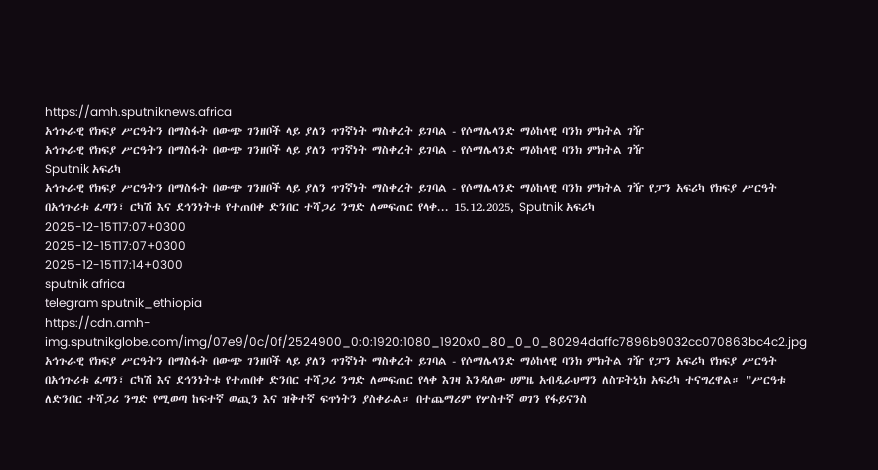https://amh.sputniknews.africa
አኅጉራዊ የክፍያ ሥርዓትን በማስፋት በውጭ ገንዘቦች ላይ ያለን ጥገኛነት ማስቀረት ይገባል - የሶማሌላንድ ማዕከላዊ ባንክ ምክትል ገዥ
አኅጉራዊ የክፍያ ሥርዓትን በማስፋት በውጭ ገንዘቦች ላይ ያለን ጥገኛነት ማስቀረት ይገባል - የሶማሌላንድ ማዕከላዊ ባንክ ምክትል ገዥ
Sputnik አፍሪካ
አኅጉራዊ የክፍያ ሥርዓትን በማስፋት በውጭ ገንዘቦች ላይ ያለን ጥገኛነት ማስቀረት ይገባል - የሶማሌላንድ ማዕከላዊ ባንክ ምክትል ገዥ የፓን አፍሪካ የክፍያ ሥርዓት በአኅጉሪቱ ፈጣን፣ ርካሽ እና ደኅንነትቱ የተጠበቀ ድንበር ተሻጋሪ ንግድ ለመፍጠር የላቀ... 15.12.2025, Sputnik አፍሪካ
2025-12-15T17:07+0300
2025-12-15T17:07+0300
2025-12-15T17:14+0300
sputnik africa
telegram sputnik_ethiopia
https://cdn.amh-img.sputnikglobe.com/img/07e9/0c/0f/2524900_0:0:1920:1080_1920x0_80_0_0_80294daffc7896b9032cc070863bc4c2.jpg
አኅጉራዊ የክፍያ ሥርዓትን በማስፋት በውጭ ገንዘቦች ላይ ያለን ጥገኛነት ማስቀረት ይገባል - የሶማሌላንድ ማዕከላዊ ባንክ ምክትል ገዥ የፓን አፍሪካ የክፍያ ሥርዓት በአኅጉሪቱ ፈጣን፣ ርካሽ እና ደኅንነትቱ የተጠበቀ ድንበር ተሻጋሪ ንግድ ለመፍጠር የላቀ እገዛ እንዳለው ሀምዜ አብዲራህማን ለስፑትኒክ አፍሪካ ተናግረዋል። "ሥርዓቱ ለድንበር ተሻጋሪ ንግድ የሚወጣ ከፍተኛ ወጪን እና ዝቅተኛ ፍጥነትን ያስቀራል። በተጨማሪም የሦስተኛ ወገን የፋይናንስ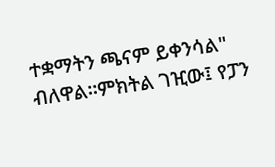ተቋማትን ጫናም ይቀንሳል" ብለዋል።ምክትል ገዢው፤ የፓን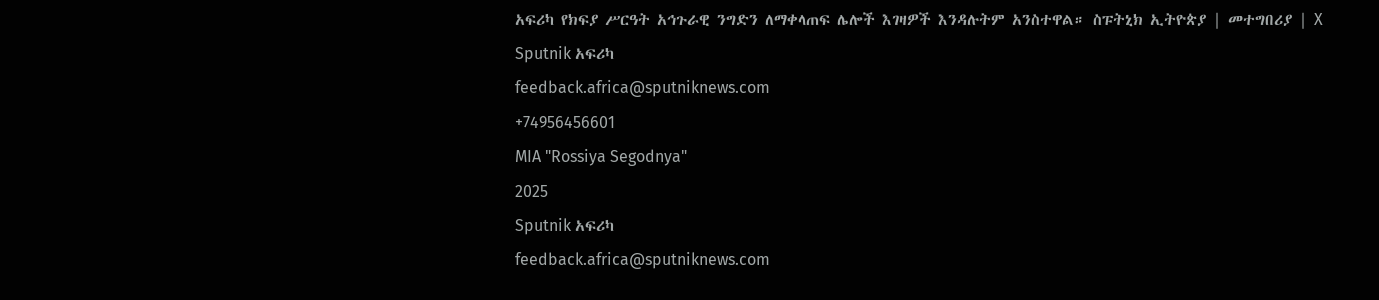አፍሪካ የክፍያ ሥርዓት አኅጉራዊ ንግድን ለማቀላጠፍ ሌሎች እገዛዎች እንዳሉትም አንስተዋል። ስፑትኒክ ኢትዮጵያ | መተግበሪያ | X
Sputnik አፍሪካ
feedback.africa@sputniknews.com
+74956456601
MIA "Rossiya Segodnya"
2025
Sputnik አፍሪካ
feedback.africa@sputniknews.com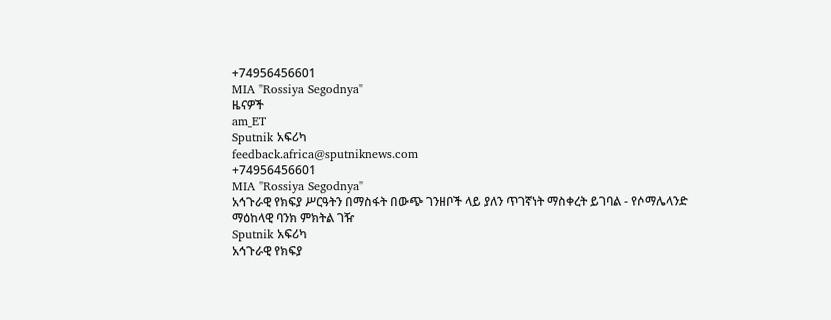+74956456601
MIA "Rossiya Segodnya"
ዜናዎች
am_ET
Sputnik አፍሪካ
feedback.africa@sputniknews.com
+74956456601
MIA "Rossiya Segodnya"
አኅጉራዊ የክፍያ ሥርዓትን በማስፋት በውጭ ገንዘቦች ላይ ያለን ጥገኛነት ማስቀረት ይገባል - የሶማሌላንድ ማዕከላዊ ባንክ ምክትል ገዥ
Sputnik አፍሪካ
አኅጉራዊ የክፍያ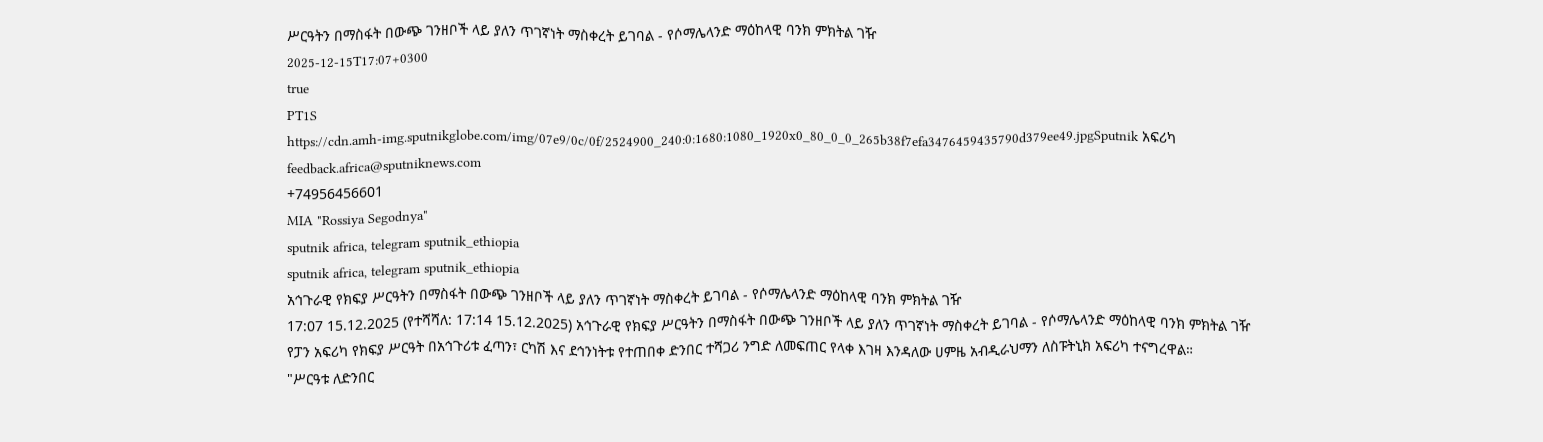ሥርዓትን በማስፋት በውጭ ገንዘቦች ላይ ያለን ጥገኛነት ማስቀረት ይገባል - የሶማሌላንድ ማዕከላዊ ባንክ ምክትል ገዥ
2025-12-15T17:07+0300
true
PT1S
https://cdn.amh-img.sputnikglobe.com/img/07e9/0c/0f/2524900_240:0:1680:1080_1920x0_80_0_0_265b38f7efa3476459435790d379ee49.jpgSputnik አፍሪካ
feedback.africa@sputniknews.com
+74956456601
MIA "Rossiya Segodnya"
sputnik africa, telegram sputnik_ethiopia
sputnik africa, telegram sputnik_ethiopia
አኅጉራዊ የክፍያ ሥርዓትን በማስፋት በውጭ ገንዘቦች ላይ ያለን ጥገኛነት ማስቀረት ይገባል - የሶማሌላንድ ማዕከላዊ ባንክ ምክትል ገዥ
17:07 15.12.2025 (የተሻሻለ: 17:14 15.12.2025) አኅጉራዊ የክፍያ ሥርዓትን በማስፋት በውጭ ገንዘቦች ላይ ያለን ጥገኛነት ማስቀረት ይገባል - የሶማሌላንድ ማዕከላዊ ባንክ ምክትል ገዥ
የፓን አፍሪካ የክፍያ ሥርዓት በአኅጉሪቱ ፈጣን፣ ርካሽ እና ደኅንነትቱ የተጠበቀ ድንበር ተሻጋሪ ንግድ ለመፍጠር የላቀ እገዛ እንዳለው ሀምዜ አብዲራህማን ለስፑትኒክ አፍሪካ ተናግረዋል።
"ሥርዓቱ ለድንበር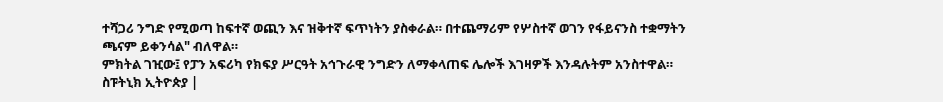ተሻጋሪ ንግድ የሚወጣ ከፍተኛ ወጪን እና ዝቅተኛ ፍጥነትን ያስቀራል። በተጨማሪም የሦስተኛ ወገን የፋይናንስ ተቋማትን ጫናም ይቀንሳል" ብለዋል።
ምክትል ገዢው፤ የፓን አፍሪካ የክፍያ ሥርዓት አኅጉራዊ ንግድን ለማቀላጠፍ ሌሎች እገዛዎች እንዳሉትም አንስተዋል።
ስፑትኒክ ኢትዮጵያ |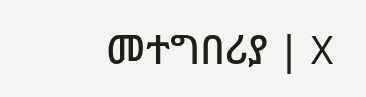መተግበሪያ | X